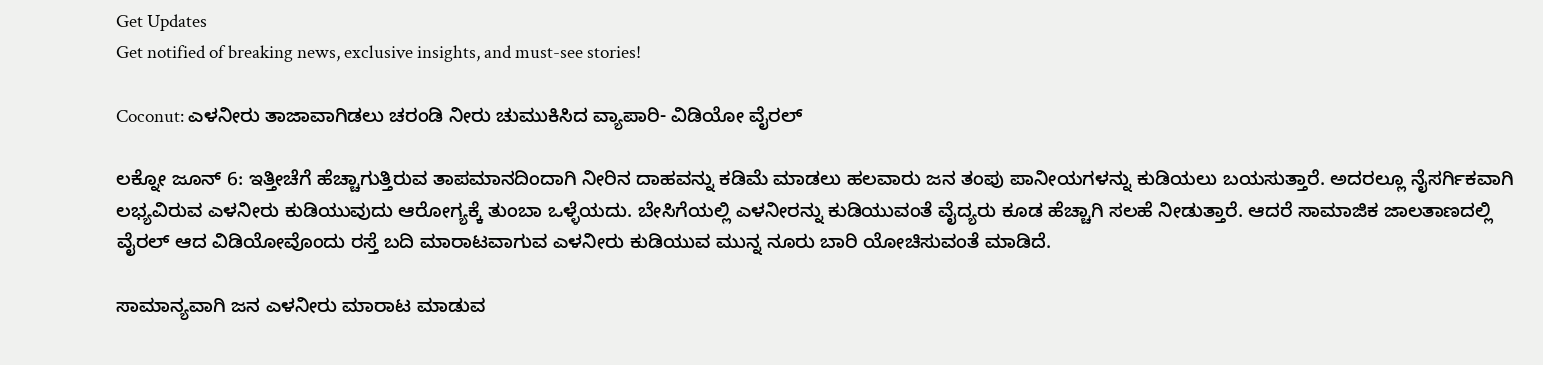Get Updates
Get notified of breaking news, exclusive insights, and must-see stories!

Coconut: ಎಳನೀರು ತಾಜಾವಾಗಿಡಲು ಚರಂಡಿ ನೀರು ಚುಮುಕಿಸಿದ ವ್ಯಾಪಾರಿ- ವಿಡಿಯೋ ವೈರಲ್

ಲಕ್ನೋ ಜೂನ್ 6: ಇತ್ತೀಚೆಗೆ ಹೆಚ್ಚಾಗುತ್ತಿರುವ ತಾಪಮಾನದಿಂದಾಗಿ ನೀರಿನ ದಾಹವನ್ನು ಕಡಿಮೆ ಮಾಡಲು ಹಲವಾರು ಜನ ತಂಪು ಪಾನೀಯಗಳನ್ನು ಕುಡಿಯಲು ಬಯಸುತ್ತಾರೆ. ಅದರಲ್ಲೂ ನೈಸರ್ಗಿಕವಾಗಿ ಲಭ್ಯವಿರುವ ಎಳನೀರು ಕುಡಿಯುವುದು ಆರೋಗ್ಯಕ್ಕೆ ತುಂಬಾ ಒಳ್ಳೆಯದು. ಬೇಸಿಗೆಯಲ್ಲಿ ಎಳನೀರನ್ನು ಕುಡಿಯುವಂತೆ ವೈದ್ಯರು ಕೂಡ ಹೆಚ್ಚಾಗಿ ಸಲಹೆ ನೀಡುತ್ತಾರೆ. ಆದರೆ ಸಾಮಾಜಿಕ ಜಾಲತಾಣದಲ್ಲಿ ವೈರಲ್ ಆದ ವಿಡಿಯೋವೊಂದು ರಸ್ತೆ ಬದಿ ಮಾರಾಟವಾಗುವ ಎಳನೀರು ಕುಡಿಯುವ ಮುನ್ನ ನೂರು ಬಾರಿ ಯೋಚಿಸುವಂತೆ ಮಾಡಿದೆ.

ಸಾಮಾನ್ಯವಾಗಿ ಜನ ಎಳನೀರು ಮಾರಾಟ ಮಾಡುವ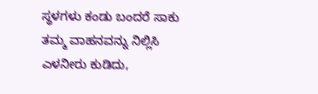ಸ್ಥಳಗಳು ಕಂಡು ಬಂದರೆ ಸಾಕು ತಮ್ಮ ವಾಹನವನ್ನು ನಿಲ್ಲಿಸಿ ಎಳನೀರು ಕುಡಿದು,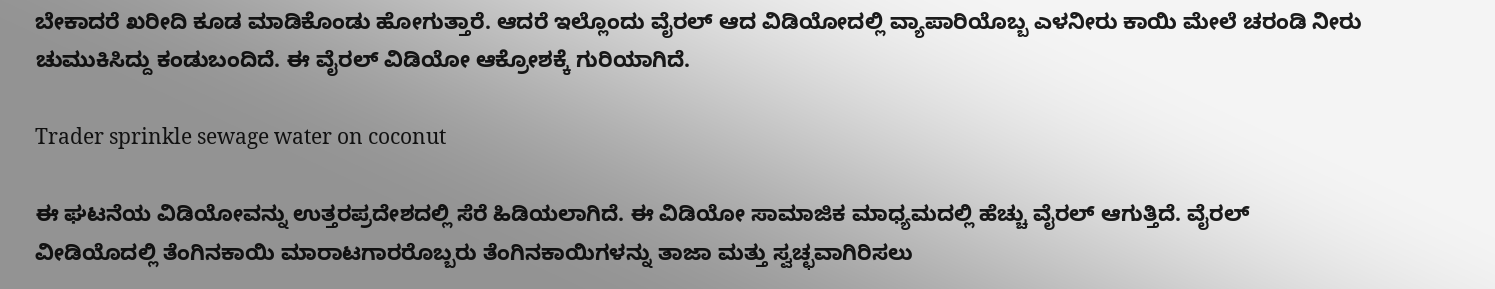ಬೇಕಾದರೆ ಖರೀದಿ ಕೂಡ ಮಾಡಿಕೊಂಡು ಹೋಗುತ್ತಾರೆ. ಆದರೆ ಇಲ್ಲೊಂದು ವೈರಲ್ ಆದ ವಿಡಿಯೋದಲ್ಲಿ ವ್ಯಾಪಾರಿಯೊಬ್ಬ ಎಳನೀರು ಕಾಯಿ ಮೇಲೆ ಚರಂಡಿ ನೀರು ಚುಮುಕಿಸಿದ್ದು ಕಂಡುಬಂದಿದೆ. ಈ ವೈರಲ್ ವಿಡಿಯೋ ಆಕ್ರೋಶಕ್ಕೆ ಗುರಿಯಾಗಿದೆ.

Trader sprinkle sewage water on coconut

ಈ ಘಟನೆಯ ವಿಡಿಯೋವನ್ನು ಉತ್ತರಪ್ರದೇಶದಲ್ಲಿ ಸೆರೆ ಹಿಡಿಯಲಾಗಿದೆ. ಈ ವಿಡಿಯೋ ಸಾಮಾಜಿಕ ಮಾಧ್ಯಮದಲ್ಲಿ ಹೆಚ್ಚು ವೈರಲ್ ಆಗುತ್ತಿದೆ. ವೈರಲ್ ವೀಡಿಯೊದಲ್ಲಿ ತೆಂಗಿನಕಾಯಿ ಮಾರಾಟಗಾರರೊಬ್ಬರು ತೆಂಗಿನಕಾಯಿಗಳನ್ನು ತಾಜಾ ಮತ್ತು ಸ್ವಚ್ಛವಾಗಿರಿಸಲು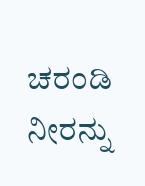ಚರಂಡಿ ನೀರನ್ನು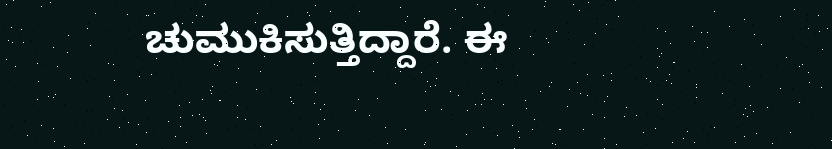ಚುಮುಕಿಸುತ್ತಿದ್ದಾರೆ. ಈ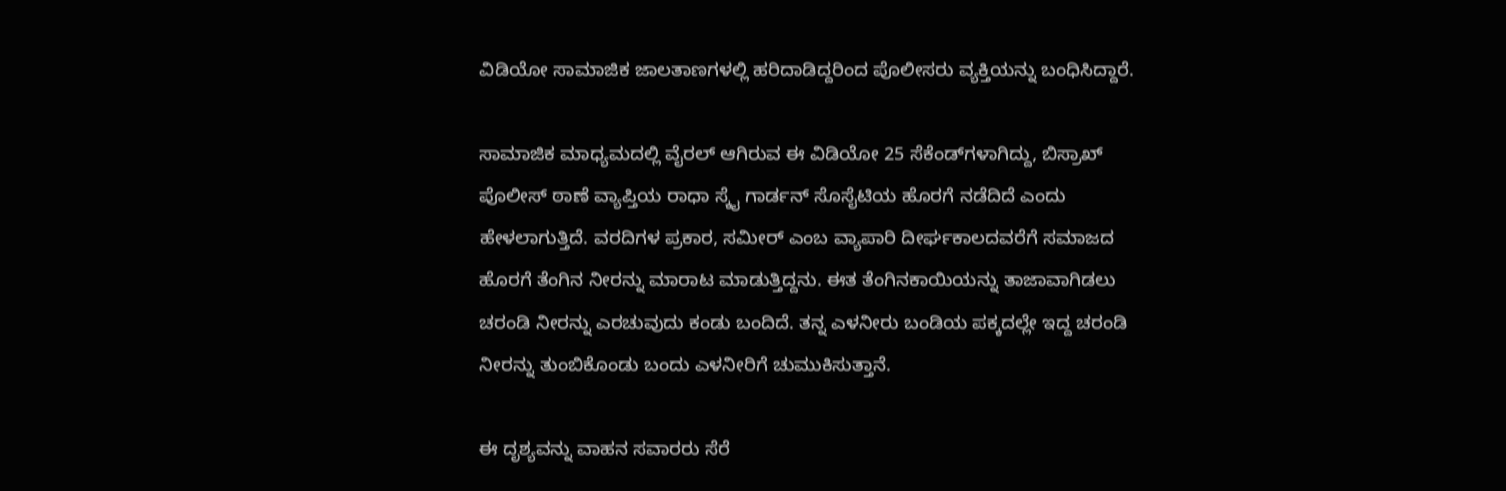ವಿಡಿಯೋ ಸಾಮಾಜಿಕ ಜಾಲತಾಣಗಳಲ್ಲಿ ಹರಿದಾಡಿದ್ದರಿಂದ ಪೊಲೀಸರು ವ್ಯಕ್ತಿಯನ್ನು ಬಂಧಿಸಿದ್ದಾರೆ.

ಸಾಮಾಜಿಕ ಮಾಧ್ಯಮದಲ್ಲಿ ವೈರಲ್ ಆಗಿರುವ ಈ ವಿಡಿಯೋ 25 ಸೆಕೆಂಡ್‌ಗಳಾಗಿದ್ದು, ಬಿಸ್ರಾಖ್ ಪೊಲೀಸ್ ಠಾಣೆ ವ್ಯಾಪ್ತಿಯ ರಾಧಾ ಸ್ಕೈ ಗಾರ್ಡನ್ ಸೊಸೈಟಿಯ ಹೊರಗೆ ನಡೆದಿದೆ ಎಂದು ಹೇಳಲಾಗುತ್ತಿದೆ. ವರದಿಗಳ ಪ್ರಕಾರ, ಸಮೀರ್ ಎಂಬ ವ್ಯಾಪಾರಿ ದೀರ್ಘಕಾಲದವರೆಗೆ ಸಮಾಜದ ಹೊರಗೆ ತೆಂಗಿನ ನೀರನ್ನು ಮಾರಾಟ ಮಾಡುತ್ತಿದ್ದನು. ಈತ ತೆಂಗಿನಕಾಯಿಯನ್ನು ತಾಜಾವಾಗಿಡಲು ಚರಂಡಿ ನೀರನ್ನು ಎರಚುವುದು ಕಂಡು ಬಂದಿದೆ. ತನ್ನ ಎಳನೀರು ಬಂಡಿಯ ಪಕ್ಕದಲ್ಲೇ ಇದ್ದ ಚರಂಡಿ ನೀರನ್ನು ತುಂಬಿಕೊಂಡು ಬಂದು ಎಳನೀರಿಗೆ ಚುಮುಕಿಸುತ್ತಾನೆ.

ಈ ದೃಶ್ಯವನ್ನು ವಾಹನ ಸವಾರರು ಸೆರೆ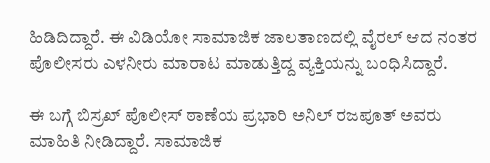ಹಿಡಿದಿದ್ದಾರೆ. ಈ ವಿಡಿಯೋ ಸಾಮಾಜಿಕ ಜಾಲತಾಣದಲ್ಲಿ ವೈರಲ್ ಆದ ನಂತರ ಪೊಲೀಸರು ಎಳನೀರು ಮಾರಾಟ ಮಾಡುತ್ತಿದ್ದ ವ್ಯಕ್ತಿಯನ್ನು ಬಂಧಿಸಿದ್ದಾರೆ.

ಈ ಬಗ್ಗೆ ಬಿಸ್ರಖ್ ಪೊಲೀಸ್ ಠಾಣೆಯ ಪ್ರಭಾರಿ ಅನಿಲ್ ರಜಪೂತ್ ಅವರು ಮಾಹಿತಿ ನೀಡಿದ್ದಾರೆ. ಸಾಮಾಜಿಕ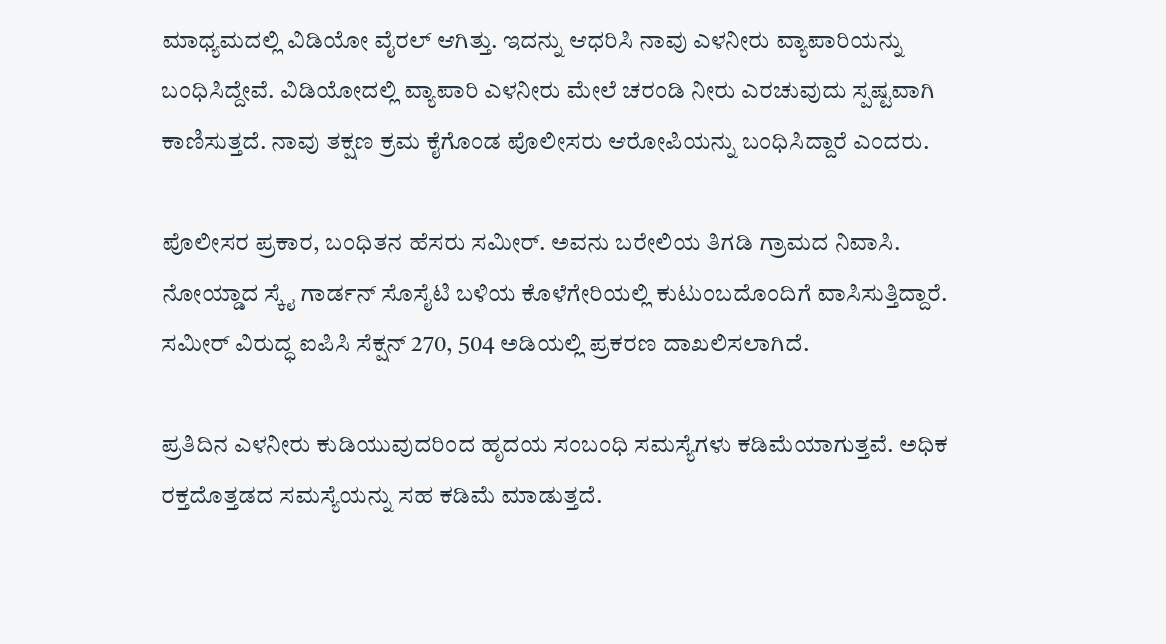ಮಾಧ್ಯಮದಲ್ಲಿ ವಿಡಿಯೋ ವೈರಲ್ ಆಗಿತ್ತು. ಇದನ್ನು ಆಧರಿಸಿ ನಾವು ಎಳನೀರು ವ್ಯಾಪಾರಿಯನ್ನು ಬಂಧಿಸಿದ್ದೇವೆ. ವಿಡಿಯೋದಲ್ಲಿ ವ್ಯಾಪಾರಿ ಎಳನೀರು ಮೇಲೆ ಚರಂಡಿ ನೀರು ಎರಚುವುದು ಸ್ಪಷ್ಟವಾಗಿ ಕಾಣಿಸುತ್ತದೆ. ನಾವು ತಕ್ಷಣ ಕ್ರಮ ಕೈಗೊಂಡ ಪೊಲೀಸರು ಆರೋಪಿಯನ್ನು ಬಂಧಿಸಿದ್ದಾರೆ ಎಂದರು.

ಪೊಲೀಸರ ಪ್ರಕಾರ, ಬಂಧಿತನ ಹೆಸರು ಸಮೀರ್. ಅವನು ಬರೇಲಿಯ ತಿಗಡಿ ಗ್ರಾಮದ ನಿವಾಸಿ. ನೋಯ್ಡಾದ ಸ್ಕೈ ಗಾರ್ಡನ್ ಸೊಸೈಟಿ ಬಳಿಯ ಕೊಳೆಗೇರಿಯಲ್ಲಿ ಕುಟುಂಬದೊಂದಿಗೆ ವಾಸಿಸುತ್ತಿದ್ದಾರೆ. ಸಮೀರ್ ವಿರುದ್ಧ ಐಪಿಸಿ ಸೆಕ್ಷನ್ 270, 504 ಅಡಿಯಲ್ಲಿ ಪ್ರಕರಣ ದಾಖಲಿಸಲಾಗಿದೆ.

ಪ್ರತಿದಿನ ಎಳನೀರು ಕುಡಿಯುವುದರಿಂದ ಹೃದಯ ಸಂಬಂಧಿ ಸಮಸ್ಯೆಗಳು ಕಡಿಮೆಯಾಗುತ್ತವೆ. ಅಧಿಕ ರಕ್ತದೊತ್ತಡದ ಸಮಸ್ಯೆಯನ್ನು ಸಹ ಕಡಿಮೆ ಮಾಡುತ್ತದೆ.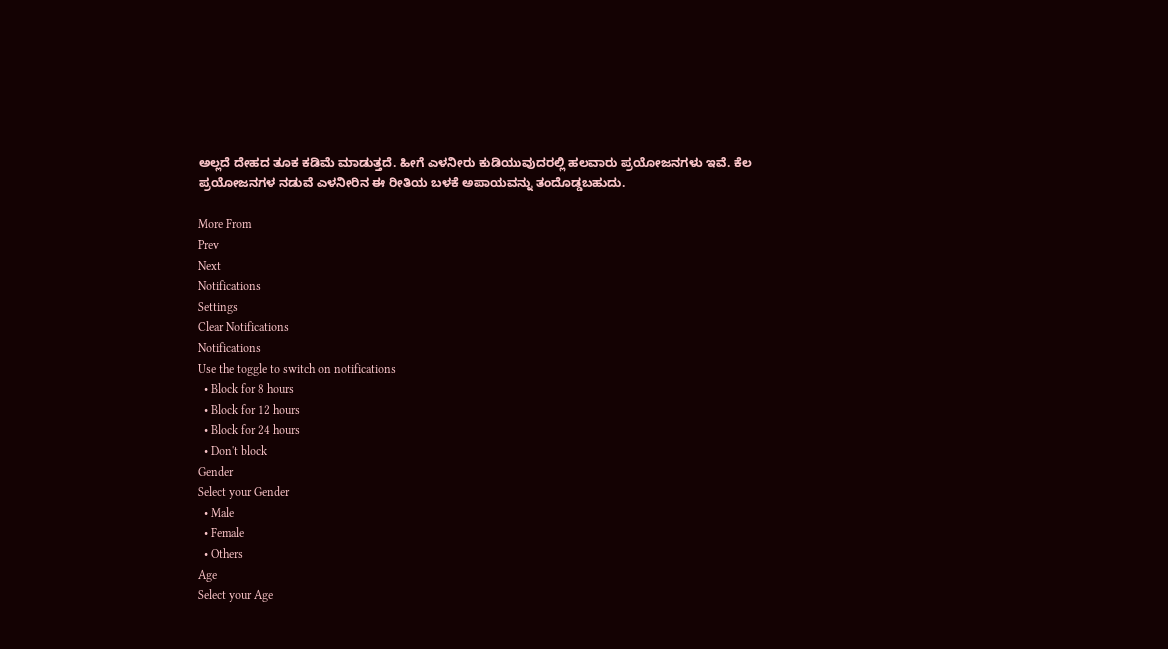ಅಲ್ಲದೆ ದೇಹದ ತೂಕ ಕಡಿಮೆ ಮಾಡುತ್ತದೆ. ಹೀಗೆ ಎಳನೀರು ಕುಡಿಯುವುದರಲ್ಲಿ ಹಲವಾರು ಪ್ರಯೋಜನಗಳು ಇವೆ. ಕೆಲ ಪ್ರಯೋಜನಗಳ ನಡುವೆ ಎಳನೀರಿನ ಈ ರೀತಿಯ ಬಳಕೆ ಅಪಾಯವನ್ನು ತಂದೊಡ್ಡಬಹುದು.

More From
Prev
Next
Notifications
Settings
Clear Notifications
Notifications
Use the toggle to switch on notifications
  • Block for 8 hours
  • Block for 12 hours
  • Block for 24 hours
  • Don't block
Gender
Select your Gender
  • Male
  • Female
  • Others
Age
Select your Age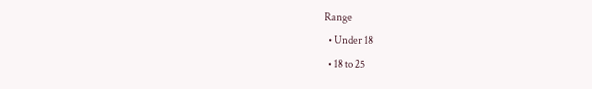Range
  • Under 18
  • 18 to 25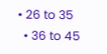• 26 to 35
  • 36 to 45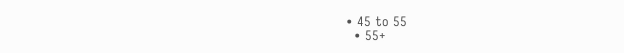• 45 to 55
  • 55+